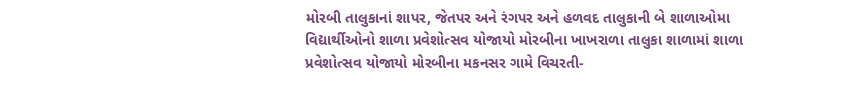મોરબી તાલુકાનાં શાપર, જેતપર અને રંગપર અને હળવદ તાલુકાની બે શાળાઓમા વિદ્યાર્થીઓનો શાળા પ્રવેશોત્સવ યોજાયો મોરબીના ખાખરાળા તાલુકા શાળામાં શાળા પ્રવેશોત્સવ યોજાયો મોરબીના મકનસર ગામે વિચરતી-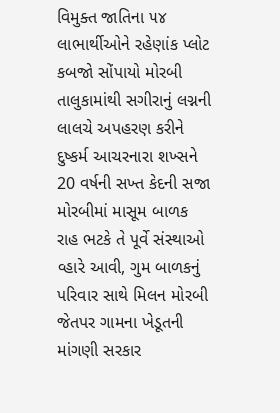વિમુક્ત જાતિના ૫૪ લાભાર્થીઓને રહેણાંક પ્લોટ કબજો સોંપાયો મોરબી તાલુકામાંથી સગીરાનું લગ્નની લાલચે અપહરણ કરીને દુષ્કર્મ આચરનારા શખ્સને 20 વર્ષની સખ્ત કેદની સજા મોરબીમાં માસૂમ બાળક રાહ ભટકે તે પૂર્વે સંસ્થાઓ વ્હારે આવી, ગુમ બાળકનું પરિવાર સાથે મિલન મોરબી જેતપર ગામના ખેડૂતની માંગણી સરકાર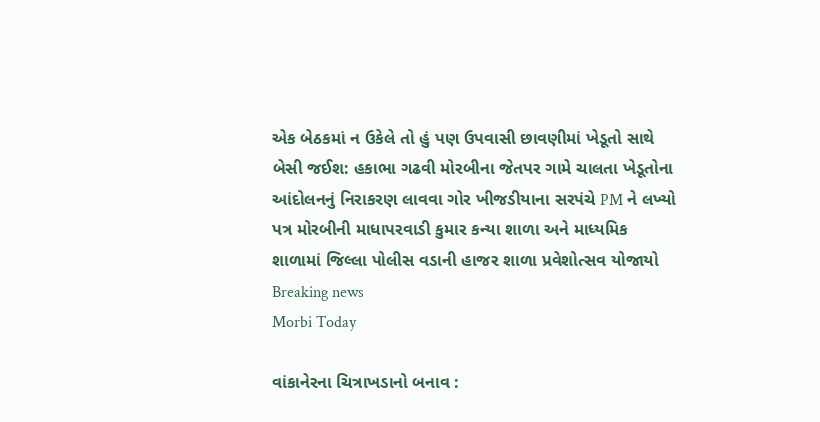એક બેઠકમાં ન ઉકેલે તો હું પણ ઉપવાસી છાવણીમાં ખેડૂતો સાથે બેસી જઈશ: હકાભા ગઢવી મોરબીના જેતપર ગામે ચાલતા ખેડૂતોના આંદોલનનું નિરાકરણ લાવવા ગોર ખીજડીયાના સરપંચે PM ને લખ્યો પત્ર મોરબીની માધાપરવાડી કુમાર કન્યા શાળા અને માધ્યમિક શાળામાં જિલ્લા પોલીસ વડાની હાજર શાળા પ્રવેશોત્સવ યોજાયો
Breaking news
Morbi Today

વાંકાનેરના ચિત્રાખડાનો બનાવ :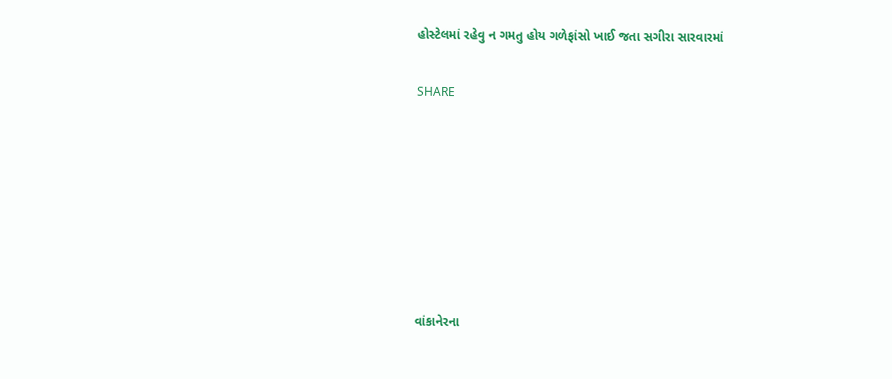હોસ્ટેલમાં રહેવુ ન ગમતુ હોય ગળેફાંસો ખાઈ જતા સગીરા સારવારમાં


SHARE











વાંકાનેરના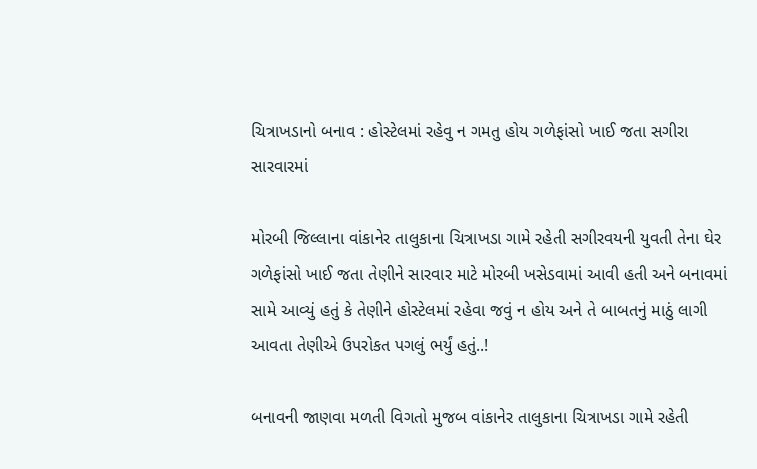ચિત્રાખડાનો બનાવ : હોસ્ટેલમાં રહેવુ ન ગમતુ હોય ગળેફાંસો ખાઈ જતા સગીરા સારવારમાં

મોરબી જિલ્લાના વાંકાનેર તાલુકાના ચિત્રાખડા ગામે રહેતી સગીરવયની યુવતી તેના ઘેર ગળેફાંસો ખાઈ જતા તેણીને સારવાર માટે મોરબી ખસેડવામાં આવી હતી અને બનાવમાં સામે આવ્યું હતું કે તેણીને હોસ્ટેલમાં રહેવા જવું ન હોય અને તે બાબતનું માઠું લાગી આવતા તેણીએ ઉપરોકત પગલું ભર્યું હતું..!

બનાવની જાણવા મળતી વિગતો મુજબ વાંકાનેર તાલુકાના ચિત્રાખડા ગામે રહેતી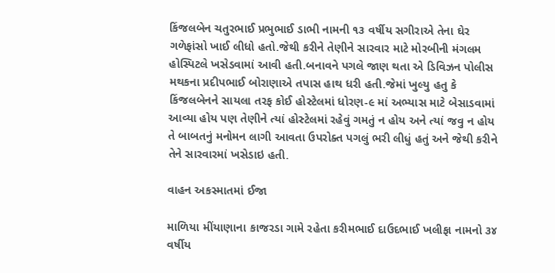કિંજલબેન ચતુરભાઈ પ્રભુભાઈ ડાભી નામની ૧૩ વર્ષીય સગીરાએ તેના ઘેર ગળેફાંસો ખાઈ લીધો હતો.જેથી કરીને તેણીને સારવાર માટે મોરબીની મંગલમ હોસ્પિટલે ખસેડવામાં આવી હતી.બનાવને પગલે જાણ થતા એ ડિવિઝન પોલીસ મથકના પ્રદીપભાઈ બોરાણાએ તપાસ હાથ ધરી હતી.જેમાં ખુલ્યુ હતુ કે કિંજલબેનને સાયલા તરફ કોઈ હોસ્ટેલમાં ધોરણ-૯ માં અભ્યાસ માટે બેસાડવામાં આવ્યા હોય પણ તેણીને ત્યાં હોસ્ટેલમાં રહેવું ગમતું ન હોય અને ત્યાં જવુ ન હોય તે બાબતનું મનોમન લાગી આવતા ઉપરોક્ત પગલું ભરી લીધું હતું અને જેથી કરીને તેને સારવારમાં ખસેડાઇ હતી.

વાહન અકસ્માતમાં ઈજા

માળિયા મીંયાણાના કાજરડા ગામે રહેતા કરીમભાઈ દાઉદભાઈ ખલીફા નામનો ૩૪ વર્ષીય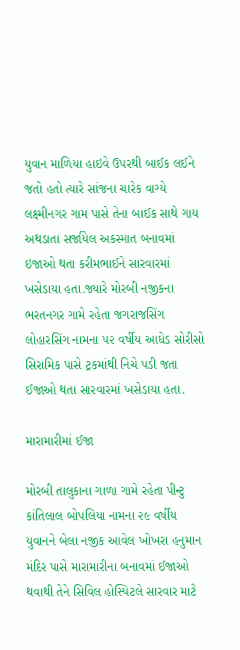યુવાન માળિયા હાઇવે ઉપરથી બાઈક લઈને જતો હતો ત્યારે સાંજના ચારેક વાગ્યે લક્ષ્મીનગર ગામ પાસે તેના બાઈક સાથે ગાય અથડાતા સર્જાયેલ અકસ્માત બનાવમાં ઇજાઓ થતા કરીમભાઈને સારવારમાં ખસેડાયા હતા.જ્યારે મોરબી નજીકના ભરતનગર ગામે રહેતા જગરાજસિંગ લોહારસિંગ નામના ૫૨ વર્ષીય આધેડ સોરીસો સિરામિક પાસે ટ્રકમાંથી નિચે પડી જતા ઈજાઓ થતા સારવારમાં ખસેડાયા હતા.

મારામારીમાં ઈજા

મોરબી તાલુકાના ગાળા ગામે રહેતા પીન્ટુ કાંતિલાલ બોપલિયા નામના ૨૯ વર્ષીય યુવાનને બેલા નજીક આવેલ ખોખરા હનુમાન મંદિર પાસે મારામારીના બનાવમાં ઈજાઓ થવાથી તેને સિવિલ હોસ્પિટલે સારવાર માટે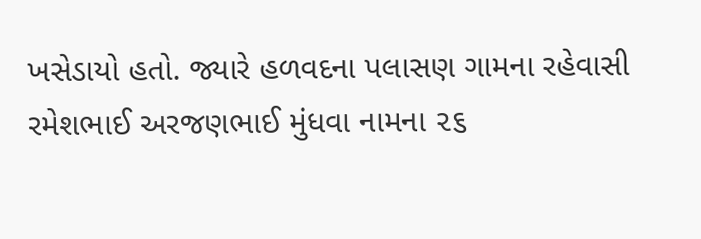ખસેડાયો હતો. જ્યારે હળવદના પલાસણ ગામના રહેવાસી રમેશભાઈ અરજણભાઈ મુંધવા નામના ૨૬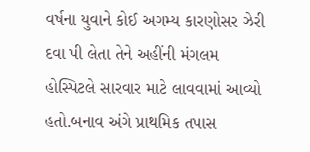વર્ષના યુવાને કોઈ અગમ્ય કારણોસર ઝેરી દવા પી લેતા તેને અહીંની મંગલમ હોસ્પિટલે સારવાર માટે લાવવામાં આવ્યો હતો.બનાવ અંગે પ્રાથમિક તપાસ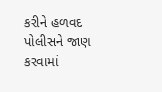કરીને હળવદ પોલીસને જાણ કરવામાં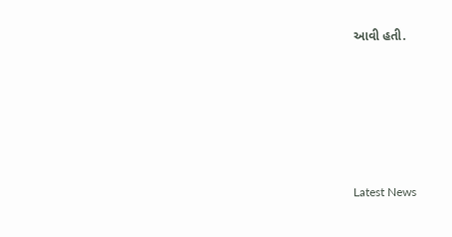આવી હતી.






Latest News